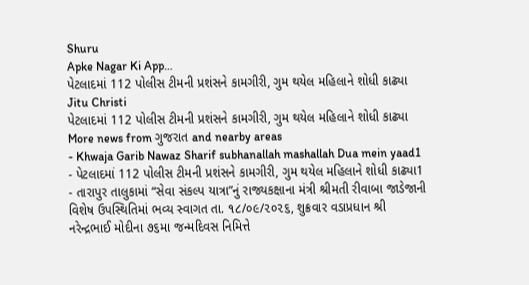Shuru
Apke Nagar Ki App…
પેટલાદમાં 112 પોલીસ ટીમની પ્રશંસને કામગીરી, ગુમ થયેલ મહિલાને શોધી કાઢ્યા
Jitu Christi
પેટલાદમાં 112 પોલીસ ટીમની પ્રશંસને કામગીરી, ગુમ થયેલ મહિલાને શોધી કાઢ્યા
More news from ગુજરાત and nearby areas
- Khwaja Garib Nawaz Sharif subhanallah mashallah Dua mein yaad1
- પેટલાદમાં 112 પોલીસ ટીમની પ્રશંસને કામગીરી, ગુમ થયેલ મહિલાને શોધી કાઢ્યા1
- તારાપુર તાલુકામાં “સેવા સંકલ્પ યાત્રા”નું રાજ્યકક્ષાના મંત્રી શ્રીમતી રીવાબા જાડેજાની વિશેષ ઉપસ્થિતિમાં ભવ્ય સ્વાગત તા. ૧૮/૦૯/૨૦૨૬, શુક્રવાર વડાપ્રધાન શ્રી નરેન્દ્રભાઈ મોદીના ૭૬મા જન્મદિવસ નિમિત્તે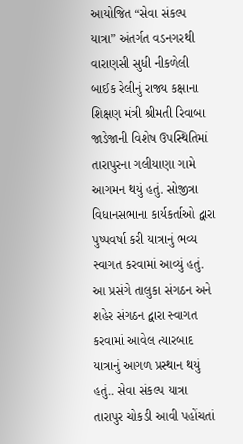આયોજિત “સેવા સંકલ્પ યાત્રા” અંતર્ગત વડનગરથી વારાણસી સુધી નીકળેલી બાઈક રેલીનું રાજ્ય કક્ષાના શિક્ષણ મંત્રી શ્રીમતી રિવાબા જાડેજાની વિશેષ ઉપસ્થિતિમાં તારાપુરના ગલીયાણા ગામે આગમન થયું હતું. સોજીત્રા વિધાનસભાના કાર્યકર્તાઓ દ્વારા પુષ્પવર્ષા કરી યાત્રાનું ભવ્ય સ્વાગત કરવામાં આવ્યું હતું. આ પ્રસંગે તાલુકા સંગઠન અને શહેર સંગઠન દ્વારા સ્વાગત કરવામાં આવેલ ત્યારબાદ યાત્રાનું આગળ પ્રસ્થાન થયું હતું.. સેવા સંકલ્પ યાત્રા તારાપુર ચોકડી આવી પહોંચતાં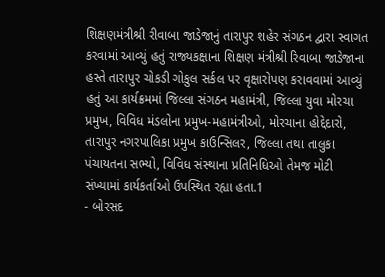શિક્ષણમંત્રીશ્રી રીવાબા જાડેજાનું તારાપુર શહેર સંગઠન દ્વારા સ્વાગત કરવામાં આવ્યું હતું રાજ્યકક્ષાના શિક્ષણ મંત્રીશ્રી રિવાબા જાડેજાના હસ્તે તારાપુર ચોકડી ગોકુલ સર્કલ પર વૃક્ષારોપણ કરાવવામાં આવ્યું હતું આ કાર્યક્રમમાં જિલ્લા સંગઠન મહામંત્રી, જિલ્લા યુવા મોરચા પ્રમુખ, વિવિધ મંડલોના પ્રમુખ-મહામંત્રીઓ, મોરચાના હોદ્દેદારો, તારાપુર નગરપાલિકા પ્રમુખ કાઉન્સિલર, જિલ્લા તથા તાલુકા પંચાયતના સભ્યો, વિવિધ સંસ્થાના પ્રતિનિધિઓ તેમજ મોટી સંખ્યામાં કાર્યકર્તાઓ ઉપસ્થિત રહ્યા હતા.1
- બોરસદ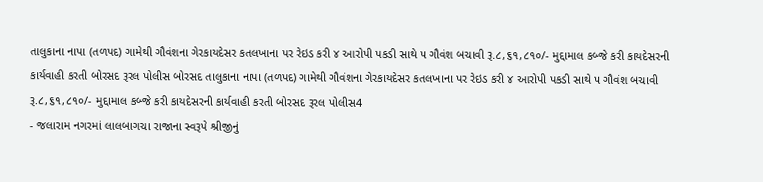તાલુકાના નાપા (તળપદ) ગામેથી ગૌવંશના ગેરકાયદેસર કતલખાના પર રેઇડ કરી ૪ આરોપી પકડી સાથે ૫ ગૌવંશ બચાવી રૂ.૮,૬૧,૮૧૦/- મુદ્દામાલ કબ્જે કરી કાયદેસરની કાર્યવાહી કરતી બોરસદ રૂરલ પોલીસ બોરસદ તાલુકાના નાપા (તળપદ) ગામેથી ગૌવંશના ગેરકાયદેસર કતલખાના પર રેઇડ કરી ૪ આરોપી પકડી સાથે ૫ ગૌવંશ બચાવી રૂ.૮,૬૧,૮૧૦/- મુદ્દામાલ કબ્જે કરી કાયદેસરની કાર્યવાહી કરતી બોરસદ રૂરલ પોલીસ4
- જલારામ નગરમાં લાલબાગચા રાજાના સ્વરૂપે શ્રીજીનું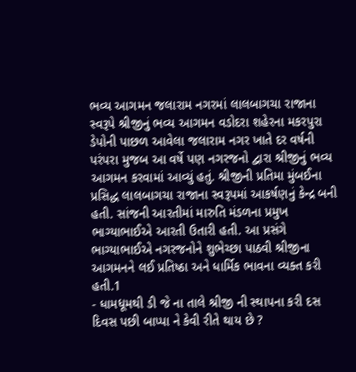ભવ્ય આગમન જલારામ નગરમાં લાલબાગચા રાજાના સ્વરૂપે શ્રીજીનું ભવ્ય આગમન વડોદરા શહેરના મકરપુરા ડેપોની પાછળ આવેલા જલારામ નગર ખાતે દર વર્ષની પરંપરા મુજબ આ વર્ષે પણ નગરજનો દ્વારા શ્રીજીનું ભવ્ય આગમન કરવામાં આવ્યું હતું. શ્રીજીની પ્રતિમા મુંબઈના પ્રસિદ્ધ લાલબાગચા રાજાના સ્વરૂપમાં આકર્ષણનું કેન્દ્ર બની હતી. સાંજની આરતીમાં મારુતિ મંડળના પ્રમુખ ભાગ્યાભાઈએ આરતી ઉતારી હતી. આ પ્રસંગે ભાગ્યાભાઈએ નગરજનોને શુભેચ્છા પાઠવી શ્રીજીના આગમનને લઈ પ્રતિષ્ઠા અને ધાર્મિક ભાવના વ્યક્ત કરી હતી.1
- ધામધૂમથી ડી જે ના તાલે શ્રીજી ની સ્થાપના કરી દસ દિવસ પછી બાપ્પા ને કેવી રીતે થાય છે ?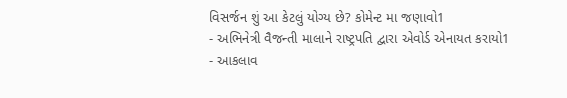વિસર્જન શું આ કેટલું યોગ્ય છે? કોમેન્ટ મા જણાવો1
- અભિનેત્રી વૈજન્તી માલાને રાષ્ટ્રપતિ દ્વારા એવોર્ડ એનાયત કરાયો1
- આકલાવ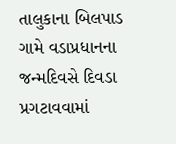તાલુકાના બિલપાડ ગામે વડાપ્રધાનના જન્મદિવસે દિવડા પ્રગટાવવામાં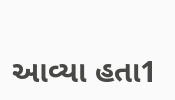આવ્યા હતા1